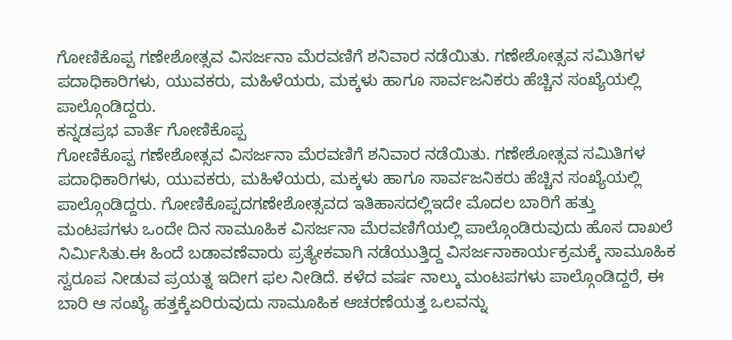ಗೋಣಿಕೊಪ್ಪ ಗಣೇಶೋತ್ಸವ ವಿಸರ್ಜನಾ ಮೆರವಣಿಗೆ ಶನಿವಾರ ನಡೆಯಿತು. ಗಣೇಶೋತ್ಸವ ಸಮಿತಿಗಳ ಪದಾಧಿಕಾರಿಗಳು, ಯುವಕರು, ಮಹಿಳೆಯರು, ಮಕ್ಕಳು ಹಾಗೂ ಸಾರ್ವಜನಿಕರು ಹೆಚ್ಚಿನ ಸಂಖ್ಯೆಯಲ್ಲಿ ಪಾಲ್ಗೊಂಡಿದ್ದರು.
ಕನ್ನಡಪ್ರಭ ವಾರ್ತೆ ಗೋಣಿಕೊಪ್ಪ
ಗೋಣಿಕೊಪ್ಪ ಗಣೇಶೋತ್ಸವ ವಿಸರ್ಜನಾ ಮೆರವಣಿಗೆ ಶನಿವಾರ ನಡೆಯಿತು. ಗಣೇಶೋತ್ಸವ ಸಮಿತಿಗಳ ಪದಾಧಿಕಾರಿಗಳು, ಯುವಕರು, ಮಹಿಳೆಯರು, ಮಕ್ಕಳು ಹಾಗೂ ಸಾರ್ವಜನಿಕರು ಹೆಚ್ಚಿನ ಸಂಖ್ಯೆಯಲ್ಲಿ ಪಾಲ್ಗೊಂಡಿದ್ದರು. ಗೋಣಿಕೊಪ್ಪದಗಣೇಶೋತ್ಸವದ ಇತಿಹಾಸದಲ್ಲಿಇದೇ ಮೊದಲ ಬಾರಿಗೆ ಹತ್ತು ಮಂಟಪಗಳು ಒಂದೇ ದಿನ ಸಾಮೂಹಿಕ ವಿಸರ್ಜನಾ ಮೆರವಣಿಗೆಯಲ್ಲಿ ಪಾಲ್ಗೊಂಡಿರುವುದು ಹೊಸ ದಾಖಲೆ ನಿರ್ಮಿಸಿತು.ಈ ಹಿಂದೆ ಬಡಾವಣೆವಾರು ಪ್ರತ್ಯೇಕವಾಗಿ ನಡೆಯುತ್ತಿದ್ದ ವಿಸರ್ಜನಾಕಾರ್ಯಕ್ರಮಕ್ಕೆ ಸಾಮೂಹಿಕ ಸ್ವರೂಪ ನೀಡುವ ಪ್ರಯತ್ನ ಇದೀಗ ಫಲ ನೀಡಿದೆ. ಕಳೆದ ವರ್ಷ ನಾಲ್ಕು ಮಂಟಪಗಳು ಪಾಲ್ಗೊಂಡಿದ್ದರೆ, ಈ ಬಾರಿ ಆ ಸಂಖ್ಯೆ ಹತ್ತಕ್ಕೆಏರಿರುವುದು ಸಾಮೂಹಿಕ ಆಚರಣೆಯತ್ತ ಒಲವನ್ನು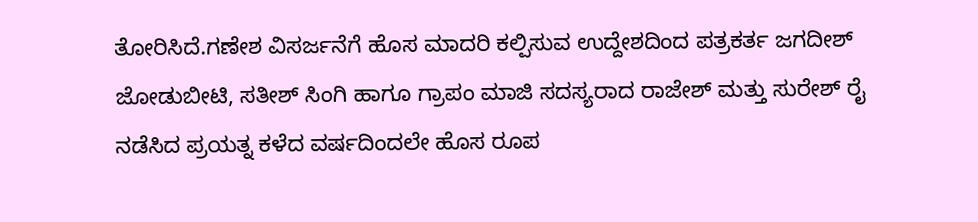ತೋರಿಸಿದೆ.ಗಣೇಶ ವಿಸರ್ಜನೆಗೆ ಹೊಸ ಮಾದರಿ ಕಲ್ಪಿಸುವ ಉದ್ದೇಶದಿಂದ ಪತ್ರಕರ್ತ ಜಗದೀಶ್ ಜೋಡುಬೀಟಿ, ಸತೀಶ್ ಸಿಂಗಿ ಹಾಗೂ ಗ್ರಾಪಂ ಮಾಜಿ ಸದಸ್ಯರಾದ ರಾಜೇಶ್ ಮತ್ತು ಸುರೇಶ್ ರೈ ನಡೆಸಿದ ಪ್ರಯತ್ನ ಕಳೆದ ವರ್ಷದಿಂದಲೇ ಹೊಸ ರೂಪ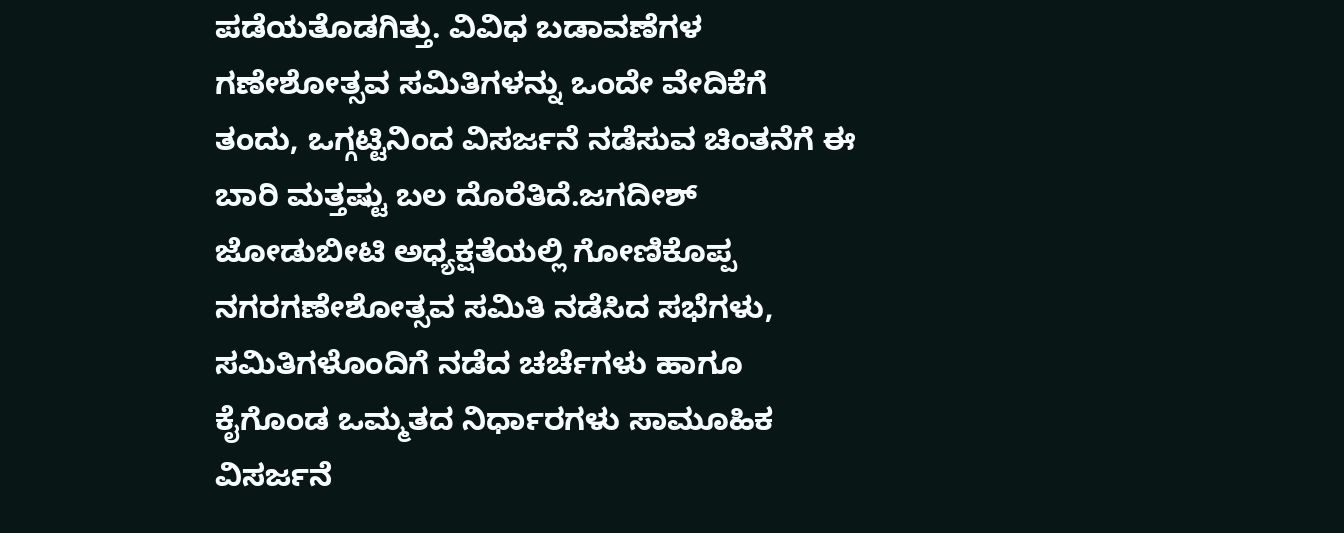ಪಡೆಯತೊಡಗಿತ್ತು. ವಿವಿಧ ಬಡಾವಣೆಗಳ ಗಣೇಶೋತ್ಸವ ಸಮಿತಿಗಳನ್ನು ಒಂದೇ ವೇದಿಕೆಗೆ ತಂದು, ಒಗ್ಗಟ್ಟಿನಿಂದ ವಿಸರ್ಜನೆ ನಡೆಸುವ ಚಿಂತನೆಗೆ ಈ ಬಾರಿ ಮತ್ತಷ್ಟು ಬಲ ದೊರೆತಿದೆ.ಜಗದೀಶ್ ಜೋಡುಬೀಟಿ ಅಧ್ಯಕ್ಷತೆಯಲ್ಲಿ ಗೋಣಿಕೊಪ್ಪ ನಗರಗಣೇಶೋತ್ಸವ ಸಮಿತಿ ನಡೆಸಿದ ಸಭೆಗಳು, ಸಮಿತಿಗಳೊಂದಿಗೆ ನಡೆದ ಚರ್ಚೆಗಳು ಹಾಗೂ ಕೈಗೊಂಡ ಒಮ್ಮತದ ನಿರ್ಧಾರಗಳು ಸಾಮೂಹಿಕ ವಿಸರ್ಜನೆ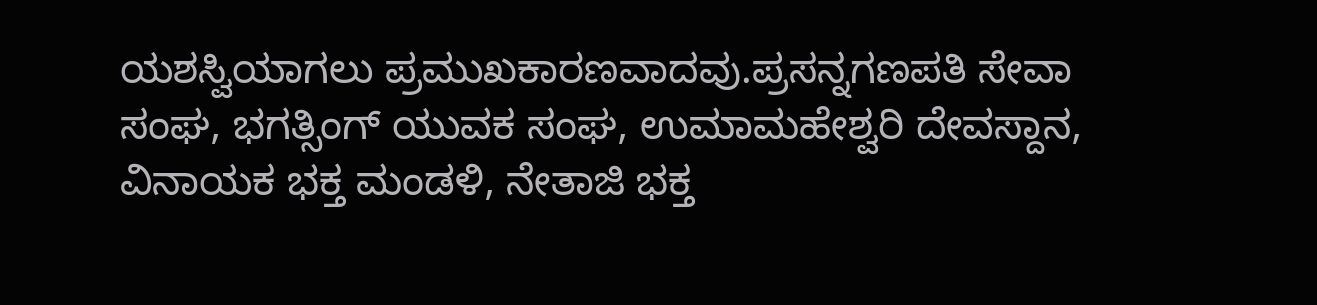ಯಶಸ್ವಿಯಾಗಲು ಪ್ರಮುಖಕಾರಣವಾದವು.ಪ್ರಸನ್ನಗಣಪತಿ ಸೇವಾ ಸಂಘ, ಭಗತ್ಸಿಂಗ್ ಯುವಕ ಸಂಘ, ಉಮಾಮಹೇಶ್ವರಿ ದೇವಸ್ದಾನ, ವಿನಾಯಕ ಭಕ್ತ ಮಂಡಳಿ, ನೇತಾಜಿ ಭಕ್ತ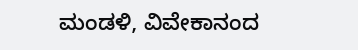ಮಂಡಳಿ, ವಿವೇಕಾನಂದ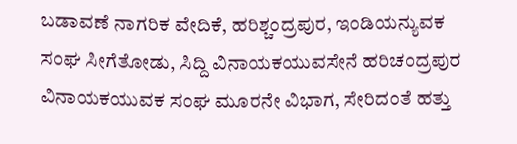ಬಡಾವಣೆ ನಾಗರಿಕ ವೇದಿಕೆ, ಹರಿಶ್ಚಂದ್ರಪುರ, ಇಂಡಿಯನ್ಯುವಕ ಸಂಘ ಸೀಗೆತೋಡು, ಸಿದ್ದಿ ವಿನಾಯಕಯುವಸೇನೆ ಹರಿಚಂದ್ರಪುರ ವಿನಾಯಕಯುವಕ ಸಂಘ ಮೂರನೇ ವಿಭಾಗ, ಸೇರಿದಂತೆ ಹತ್ತು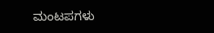ಮಂಟಪಗಳು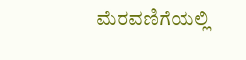ಮೆರವಣಿಗೆಯಲ್ಲಿ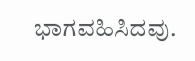ಭಾಗವಹಿಸಿದವು.